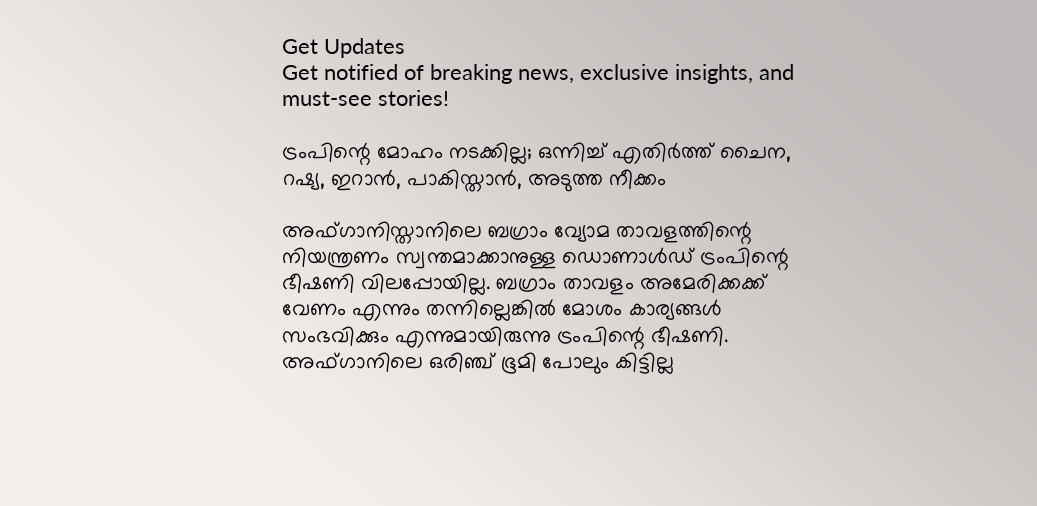Get Updates
Get notified of breaking news, exclusive insights, and must-see stories!

ട്രംപിന്റെ മോഹം നടക്കില്ല; ഒന്നിച്ച് എതിര്‍ത്ത് ചൈന, റഷ്യ, ഇറാന്‍, പാകിസ്താന്‍, അടുത്ത നീക്കം

അഫ്ഗാനിസ്താനിലെ ബഗ്രാം വ്യോമ താവളത്തിന്റെ നിയന്ത്രണം സ്വന്തമാക്കാനുള്ള ഡൊണാള്‍ഡ് ട്രംപിന്റെ ഭീഷണി വിലപ്പോയില്ല. ബഗ്രാം താവളം അമേരിക്കക്ക് വേണം എന്നും തന്നില്ലെങ്കില്‍ മോശം കാര്യങ്ങള്‍ സംഭവിക്കും എന്നുമായിരുന്നു ട്രംപിന്റെ ഭീഷണി. അഫ്ഗാനിലെ ഒരിഞ്ച് ഭൂമി പോലും കിട്ടില്ല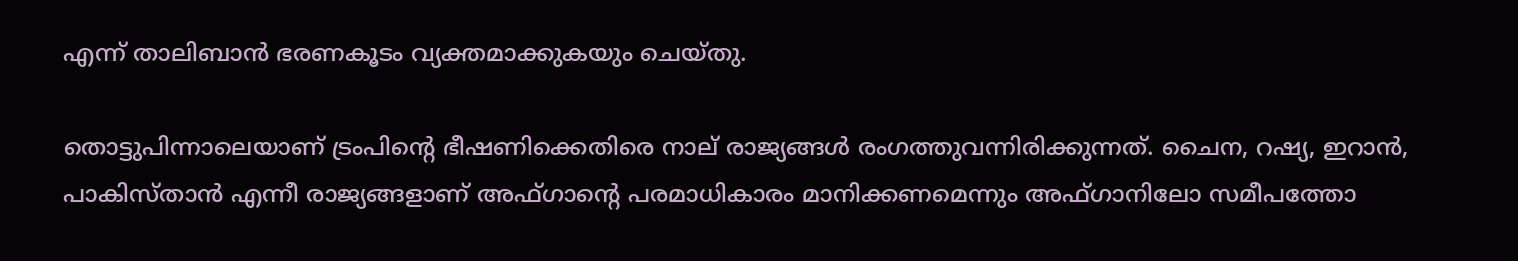എന്ന് താലിബാന്‍ ഭരണകൂടം വ്യക്തമാക്കുകയും ചെയ്തു.

തൊട്ടുപിന്നാലെയാണ് ട്രംപിന്റെ ഭീഷണിക്കെതിരെ നാല് രാജ്യങ്ങള്‍ രംഗത്തുവന്നിരിക്കുന്നത്. ചൈന, റഷ്യ, ഇറാന്‍, പാകിസ്താന്‍ എന്നീ രാജ്യങ്ങളാണ് അഫ്ഗാന്റെ പരമാധികാരം മാനിക്കണമെന്നും അഫ്ഗാനിലോ സമീപത്തോ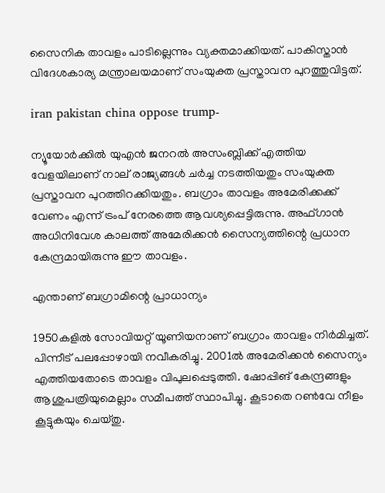സൈനിക താവളം പാടില്ലെന്നും വ്യക്തമാക്കിയത്. പാകിസ്താന്‍ വിദേശകാര്യ മന്ത്രാലയമാണ് സംയുക്ത പ്രസ്താവന പുറത്തുവിട്ടത്.

iran pakistan china oppose trump-

ന്യൂയോര്‍ക്കില്‍ യുഎന്‍ ജനറല്‍ അസംബ്ലിക്ക് എത്തിയ വേളയിലാണ് നാല് രാജ്യങ്ങള്‍ ചര്‍ച്ച നടത്തിയതും സംയുക്ത പ്രസ്താവന പുറത്തിറക്കിയതും. ബഗ്രാം താവളം അമേരിക്കക്ക് വേണം എന്ന് ട്രംപ് നേരത്തെ ആവശ്യപ്പെട്ടിരുന്നു. അഫ്ഗാന്‍ അധിനിവേശ കാലത്ത് അമേരിക്കന്‍ സൈന്യത്തിന്റെ പ്രധാന കേന്ദ്രമായിരുന്നു ഈ താവളം.

എന്താണ് ബഗ്രാമിന്റെ പ്രാധാന്യം

1950കളില്‍ സോവിയറ്റ് യൂണിയനാണ് ബഗ്രാം താവളം നിര്‍മിച്ചത്. പിന്നീട് പലപ്പോഴായി നവീകരിച്ചു. 2001ല്‍ അമേരിക്കന്‍ സൈന്യം എത്തിയതോടെ താവളം വിപുലപ്പെടുത്തി. ഷോപ്പിങ് കേന്ദ്രങ്ങളും ആശുപത്രിയുമെല്ലാം സമീപത്ത് സ്ഥാപിച്ചു. കൂടാതെ റണ്‍വേ നീളം കൂട്ടുകയും ചെയ്തു.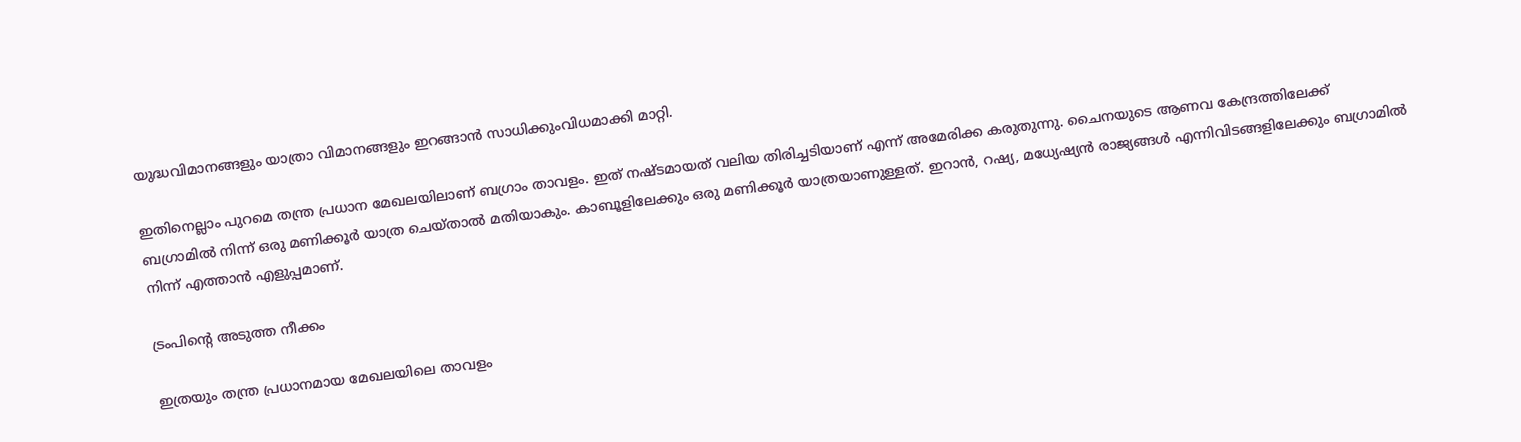യുദ്ധവിമാനങ്ങളും യാത്രാ വിമാനങ്ങളും ഇറങ്ങാന്‍ സാധിക്കുംവിധമാക്കി മാറ്റി.

ഇതിനെല്ലാം പുറമെ തന്ത്ര പ്രധാന മേഖലയിലാണ് ബഗ്രാം താവളം. ഇത് നഷ്ടമായത് വലിയ തിരിച്ചടിയാണ് എന്ന് അമേരിക്ക കരുതുന്നു. ചൈനയുടെ ആണവ കേന്ദ്രത്തിലേക്ക് ബഗ്രാമില്‍ നിന്ന് ഒരു മണിക്കൂര്‍ യാത്ര ചെയ്താല്‍ മതിയാകും. കാബൂളിലേക്കും ഒരു മണിക്കൂര്‍ യാത്രയാണുള്ളത്. ഇറാന്‍, റഷ്യ, മധ്യേഷ്യന്‍ രാജ്യങ്ങള്‍ എന്നിവിടങ്ങളിലേക്കും ബഗ്രാമില്‍ നിന്ന് എത്താന്‍ എളുപ്പമാണ്.

ട്രംപിന്റെ അടുത്ത നീക്കം

ഇത്രയും തന്ത്ര പ്രധാനമായ മേഖലയിലെ താവളം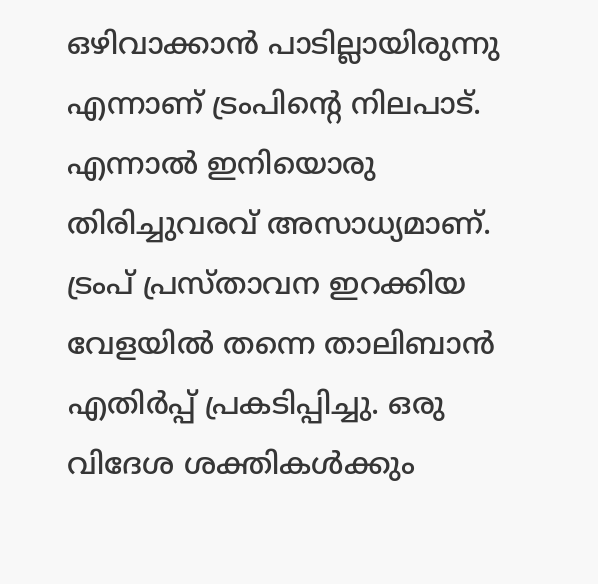ഒഴിവാക്കാന്‍ പാടില്ലായിരുന്നു എന്നാണ് ട്രംപിന്റെ നിലപാട്. എന്നാല്‍ ഇനിയൊരു തിരിച്ചുവരവ് അസാധ്യമാണ്. ട്രംപ് പ്രസ്താവന ഇറക്കിയ വേളയില്‍ തന്നെ താലിബാന്‍ എതിര്‍പ്പ് പ്രകടിപ്പിച്ചു. ഒരു വിദേശ ശക്തികള്‍ക്കും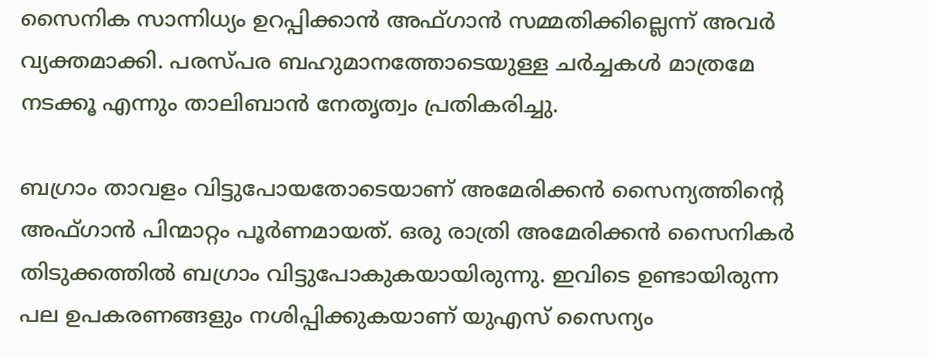സൈനിക സാന്നിധ്യം ഉറപ്പിക്കാന്‍ അഫ്ഗാന്‍ സമ്മതിക്കില്ലെന്ന് അവര്‍ വ്യക്തമാക്കി. പരസ്പര ബഹുമാനത്തോടെയുള്ള ചര്‍ച്ചകള്‍ മാത്രമേ നടക്കൂ എന്നും താലിബാന്‍ നേതൃത്വം പ്രതികരിച്ചു.

ബഗ്രാം താവളം വിട്ടുപോയതോടെയാണ് അമേരിക്കന്‍ സൈന്യത്തിന്റെ അഫ്ഗാന്‍ പിന്മാറ്റം പൂര്‍ണമായത്. ഒരു രാത്രി അമേരിക്കന്‍ സൈനികര്‍ തിടുക്കത്തില്‍ ബഗ്രാം വിട്ടുപോകുകയായിരുന്നു. ഇവിടെ ഉണ്ടായിരുന്ന പല ഉപകരണങ്ങളും നശിപ്പിക്കുകയാണ് യുഎസ് സൈന്യം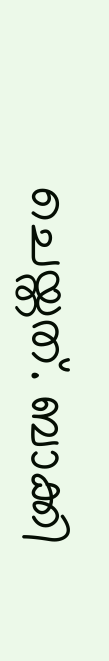ചെയ്തത്. ബാക്കി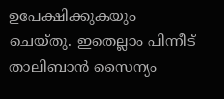ഉപേക്ഷിക്കുകയും ചെയ്തു. ഇതെല്ലാം പിന്നീട് താലിബാന്‍ സൈന്യം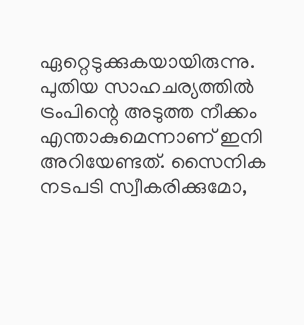ഏറ്റെടുക്കുകയായിരുന്നു. പുതിയ സാഹചര്യത്തില്‍ ട്രംപിന്റെ അടുത്ത നീക്കം എന്താകുമെന്നാണ് ഇനി അറിയേണ്ടത്. സൈനിക നടപടി സ്വീകരിക്കുമോ,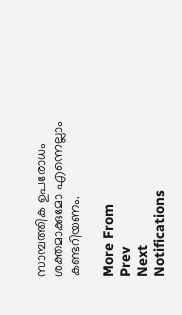സാമ്പത്തിക ഉപരോധം ശക്തമാക്കുമോ എന്നെല്ലാം കണ്ടറിയണം.

More From
Prev
Next
Notifications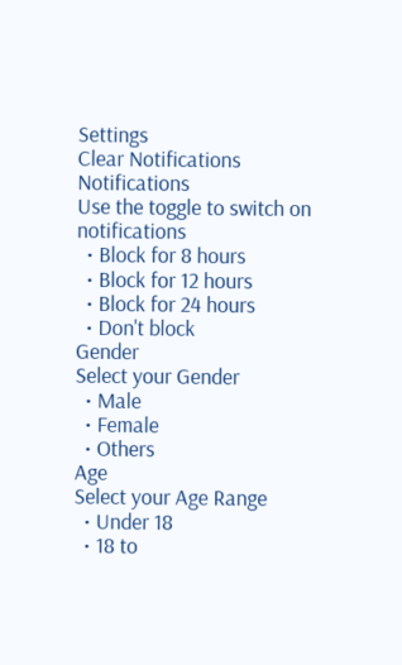Settings
Clear Notifications
Notifications
Use the toggle to switch on notifications
  • Block for 8 hours
  • Block for 12 hours
  • Block for 24 hours
  • Don't block
Gender
Select your Gender
  • Male
  • Female
  • Others
Age
Select your Age Range
  • Under 18
  • 18 to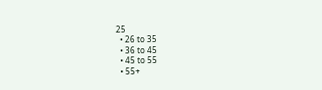25
  • 26 to 35
  • 36 to 45
  • 45 to 55
  • 55+